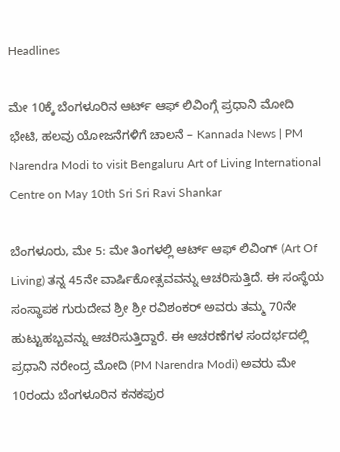Headlines

ಮೇ 10ಕ್ಕೆ ಬೆಂಗಳೂರಿನ ಆರ್ಟ್ ಆಫ್ ಲಿವಿಂಗ್ಗೆ ಪ್ರಧಾನಿ ಮೋದಿ ಭೇಟಿ, ಹಲವು ಯೋಜನೆಗಳಿಗೆ ಚಾಲನೆ – Kannada News | PM Narendra Modi to visit Bengaluru Art of Living International Centre on May 10th Sri Sri Ravi Shankar

ಬೆಂಗಳೂರು, ಮೇ 5: ಮೇ ತಿಂಗಳಲ್ಲಿ ಆರ್ಟ್ ಆಫ್ ಲಿವಿಂಗ್ (Art Of Living) ತನ್ನ 45ನೇ ವಾರ್ಷಿಕೋತ್ಸವವನ್ನು ಆಚರಿಸುತ್ತಿದೆ. ಈ ಸಂಸ್ಥೆಯ ಸಂಸ್ಥಾಪಕ ಗುರುದೇವ ಶ್ರೀ ಶ್ರೀ ರವಿಶಂಕರ್ ಅವರು ತಮ್ಮ 70ನೇ ಹುಟ್ಟುಹಬ್ಬವನ್ನು ಆಚರಿಸುತ್ತಿದ್ದಾರೆ. ಈ ಆಚರಣೆಗಳ ಸಂದರ್ಭದಲ್ಲಿ ಪ್ರಧಾನಿ ನರೇಂದ್ರ ಮೋದಿ (PM Narendra Modi) ಅವರು ಮೇ 10ರಂದು ಬೆಂಗಳೂರಿನ ಕನಕಪುರ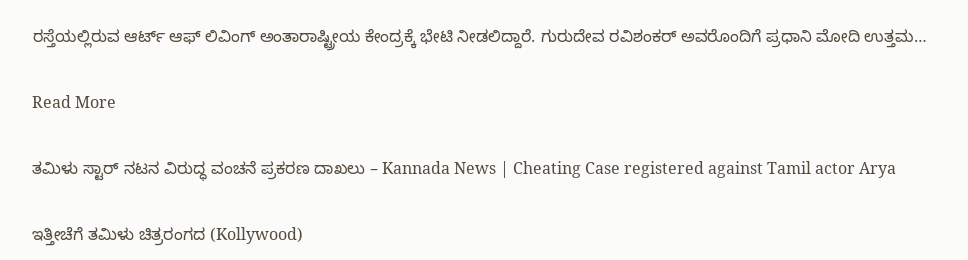ರಸ್ತೆಯಲ್ಲಿರುವ ಆರ್ಟ್ ಆಫ್ ಲಿವಿಂಗ್ ಅಂತಾರಾಷ್ಟ್ರೀಯ ಕೇಂದ್ರಕ್ಕೆ ಭೇಟಿ ನೀಡಲಿದ್ದಾರೆ. ಗುರುದೇವ ರವಿಶಂಕರ್ ಅವರೊಂದಿಗೆ ಪ್ರಧಾನಿ ಮೋದಿ ಉತ್ತಮ…

Read More

ತಮಿಳು ಸ್ಟಾರ್ ನಟನ ವಿರುದ್ಧ ವಂಚನೆ ಪ್ರಕರಣ ದಾಖಲು – Kannada News | Cheating Case registered against Tamil actor Arya

ಇತ್ತೀಚೆಗೆ ತಮಿಳು ಚಿತ್ರರಂಗದ (Kollywood)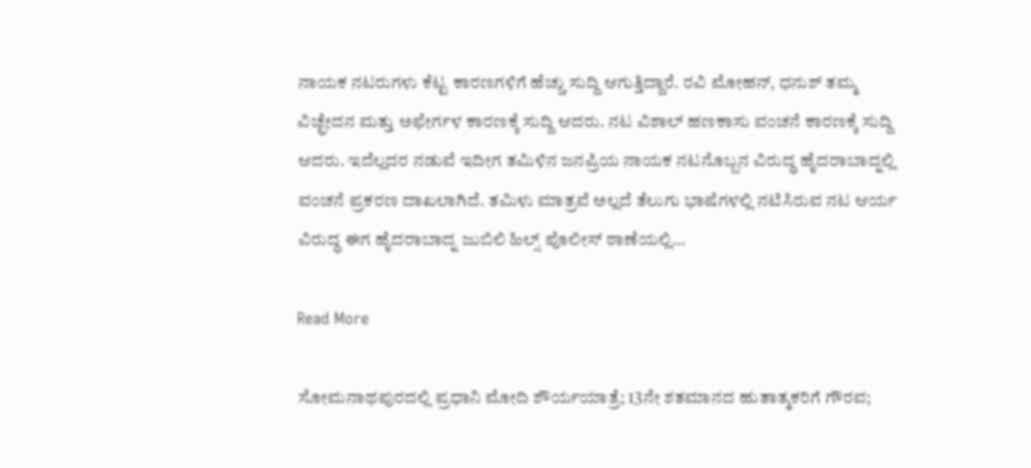ನಾಯಕ ನಟರುಗಳು ಕೆಟ್ಟ ಕಾರಣಗಳಿಗೆ ಹೆಚ್ಚು ಸುದ್ದಿ ಆಗುತ್ತಿದ್ದಾರೆ. ರವಿ ಮೋಹನ್, ಧನುಶ್ ತಮ್ಮ ವಿಚ್ಛೇದನ ಮತ್ತು ಅಫೇರ್ಗಳ ಕಾರಣಕ್ಕೆ ಸುದ್ದಿ ಆದರು. ನಟ ವಿಶಾಲ್ ಹಣಕಾಸು ವಂಚನೆ ಕಾರಣಕ್ಕೆ ಸುದ್ದಿ ಆದರು. ಇದೆಲ್ಲದರ ನಡುವೆ ಇದೀಗ ತಮಿಳಿನ ಜನಪ್ರಿಯ ನಾಯಕ ನಟನೊಬ್ಬನ ವಿರುದ್ಧ ಹೈದರಾಬಾದ್ನಲ್ಲಿ ವಂಚನೆ ಪ್ರಕರಣ ದಾಖಲಾಗಿದೆ. ತಮಿಳು ಮಾತ್ರವೆ ಅಲ್ಲದೆ ತೆಲುಗು ಭಾಷೆಗಳಲ್ಲಿ ನಟಿಸಿರುವ ನಟ ಆರ್ಯ ವಿರುದ್ಧ ಈಗ ಹೈದರಾಬಾದ್ನ ಜುಬಿಲಿ ಹಿಲ್ಸ್ ಪೊಲೀಸ್ ಠಾಣೆಯಲ್ಲಿ…

Read More

ಸೋಮನಾಥಪುರದಲ್ಲಿ ಪ್ರಧಾನಿ ಮೋದಿ ಶೌರ್ಯಯಾತ್ರೆ; 13ನೇ ಶತಮಾನದ ಹುತಾತ್ಮಕರಿಗೆ ಗೌರವ;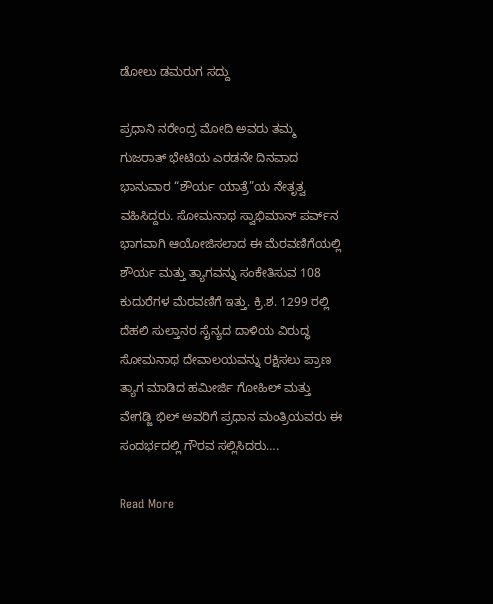ಡೋಲು ಡಮರುಗ ಸದ್ದು

ಪ್ರಧಾನಿ ನರೇಂದ್ರ ಮೋದಿ ಅವರು ತಮ್ಮ ಗುಜರಾತ್ ಭೇಟಿಯ ಎರಡನೇ ದಿನವಾದ ಭಾನುವಾರ “ಶೌರ್ಯ ಯಾತ್ರೆ”ಯ ನೇತೃತ್ವ ವಹಿಸಿದ್ದರು. ಸೋಮನಾಥ ಸ್ವಾಭಿಮಾನ್ ಪರ್ವ್‌ನ ಭಾಗವಾಗಿ ಆಯೋಜಿಸಲಾದ ಈ ಮೆರವಣಿಗೆಯಲ್ಲಿ ಶೌರ್ಯ ಮತ್ತು ತ್ಯಾಗವನ್ನು ಸಂಕೇತಿಸುವ 108 ಕುದುರೆಗಳ ಮೆರವಣಿಗೆ ಇತ್ತು. ಕ್ರಿ.ಶ. 1299 ರಲ್ಲಿ ದೆಹಲಿ ಸುಲ್ತಾನರ ಸೈನ್ಯದ ದಾಳಿಯ ವಿರುದ್ಧ ಸೋಮನಾಥ ದೇವಾಲಯವನ್ನು ರಕ್ಷಿಸಲು ಪ್ರಾಣ ತ್ಯಾಗ ಮಾಡಿದ ಹಮೀರ್ಜಿ ಗೋಹಿಲ್ ಮತ್ತು ವೇಗಡ್ಜಿ ಭಿಲ್ ಅವರಿಗೆ ಪ್ರಧಾನ ಮಂತ್ರಿಯವರು ಈ ಸಂದರ್ಭದಲ್ಲಿ ಗೌರವ ಸಲ್ಲಿಸಿದರು….

Read More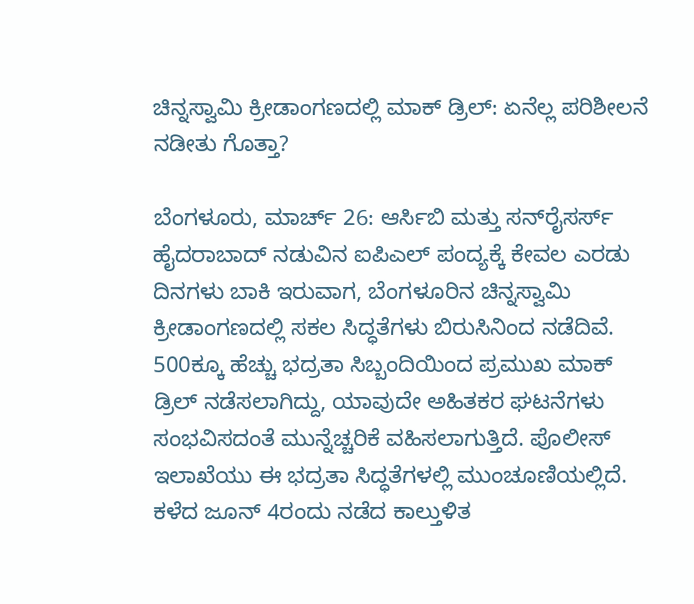ಚಿನ್ನಸ್ವಾಮಿ ಕ್ರೀಡಾಂಗಣದಲ್ಲಿ ಮಾಕ್ ಡ್ರಿಲ್: ಏನೆಲ್ಲ ಪರಿಶೀಲನೆ ನಡೀತು ಗೊತ್ತಾ?

ಬೆಂಗಳೂರು, ಮಾರ್ಚ್ 26: ಆರ್ಸಿಬಿ ಮತ್ತು ಸನ್‌ರೈಸರ್ಸ್ ಹೈದರಾಬಾದ್ ನಡುವಿನ ಐಪಿಎಲ್ ಪಂದ್ಯಕ್ಕೆ ಕೇವಲ ಎರಡು ದಿನಗಳು ಬಾಕಿ ಇರುವಾಗ, ಬೆಂಗಳೂರಿನ ಚಿನ್ನಸ್ವಾಮಿ ಕ್ರೀಡಾಂಗಣದಲ್ಲಿ ಸಕಲ ಸಿದ್ಧತೆಗಳು ಬಿರುಸಿನಿಂದ ನಡೆದಿವೆ. 500ಕ್ಕೂ ಹೆಚ್ಚು ಭದ್ರತಾ ಸಿಬ್ಬಂದಿಯಿಂದ ಪ್ರಮುಖ ಮಾಕ್ ಡ್ರಿಲ್ ನಡೆಸಲಾಗಿದ್ದು, ಯಾವುದೇ ಅಹಿತಕರ ಘಟನೆಗಳು ಸಂಭವಿಸದಂತೆ ಮುನ್ನೆಚ್ಚರಿಕೆ ವಹಿಸಲಾಗುತ್ತಿದೆ. ಪೊಲೀಸ್ ಇಲಾಖೆಯು ಈ ಭದ್ರತಾ ಸಿದ್ಧತೆಗಳಲ್ಲಿ ಮುಂಚೂಣಿಯಲ್ಲಿದೆ. ಕಳೆದ ಜೂನ್ 4ರಂದು ನಡೆದ ಕಾಲ್ತುಳಿತ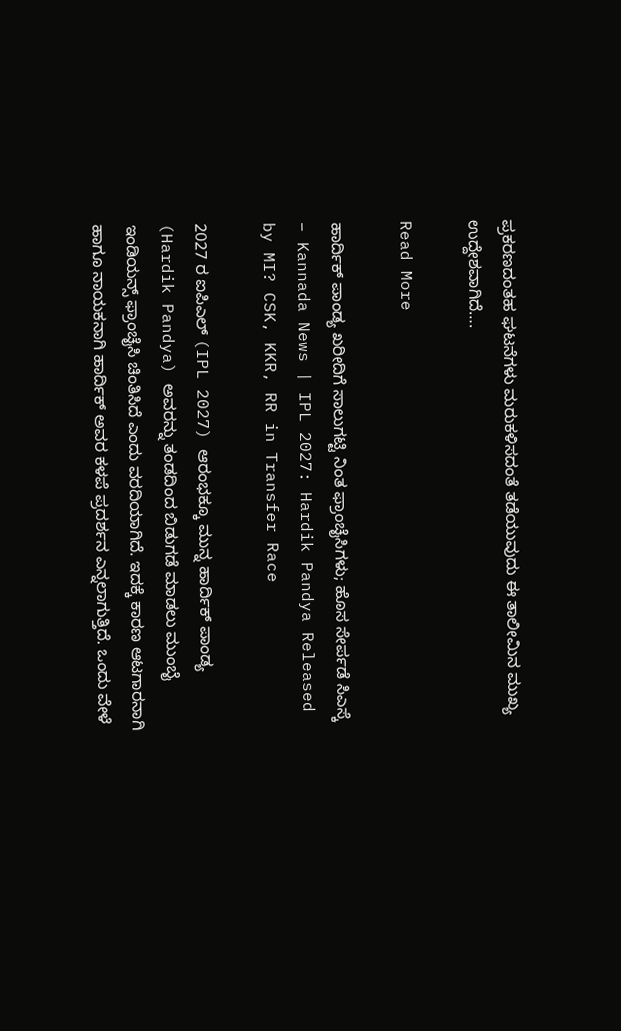ಪ್ರಕರಣದಂತಹ ಘಟನೆಗಳು ಮರುಕಳಿಸದಂತೆ ತಡೆಯುವುದು ಈ ತಾಲೀಮಿನ ಮುಖ್ಯ ಉದ್ದೇಶವಾಗಿದೆ….

Read More

ಹಾರ್ದಿಕ್ ಪಾಂಡ್ಯ ಖರೀದಿಗೆ ಸಾಲುಗಟ್ಟಿ ನಿಂತ ಫ್ರಾಂಚೈಸಿಗಳು; ಹೊಸ ಸೇರ್ಪಡೆ ಸಿಎಸ್ಕೆ – Kannada News | IPL 2027: Hardik Pandya Released by MI? CSK, KKR, RR in Transfer Race

2027 ರ ಐಪಿಎಲ್ (IPL 2027) ಆರಂಭಕ್ಕೂ ಮುನ್ನ ಹಾರ್ದಿಕ್ ಪಾಂಡ್ಯ (Hardik Pandya) ಅವರನ್ನು ತಂಡದಿಂದ ಬಿಡುಗಡೆ ಮಾಡಲು ಮುಂಬೈ ಇಂಡಿಯನ್ಸ್ ಫ್ರಾಂಚೈಸಿ ಚಿಂತಿಸಿದೆ ಎಂದು ವರದಿಯಾಗಿದೆ. ಇದಕ್ಕೆ ಕಾರಣ ಆಟಗಾರನಾಗಿ ಹಾಗೂ ನಾಯಕನಾಗಿ ಹಾರ್ದಿಕ್ ಅವರ ಕಳಪೆ ಪ್ರದರ್ಶನ ಎನ್ನಲಾಗುತ್ತಿದೆ. ಒಂದು ವೇಳೆ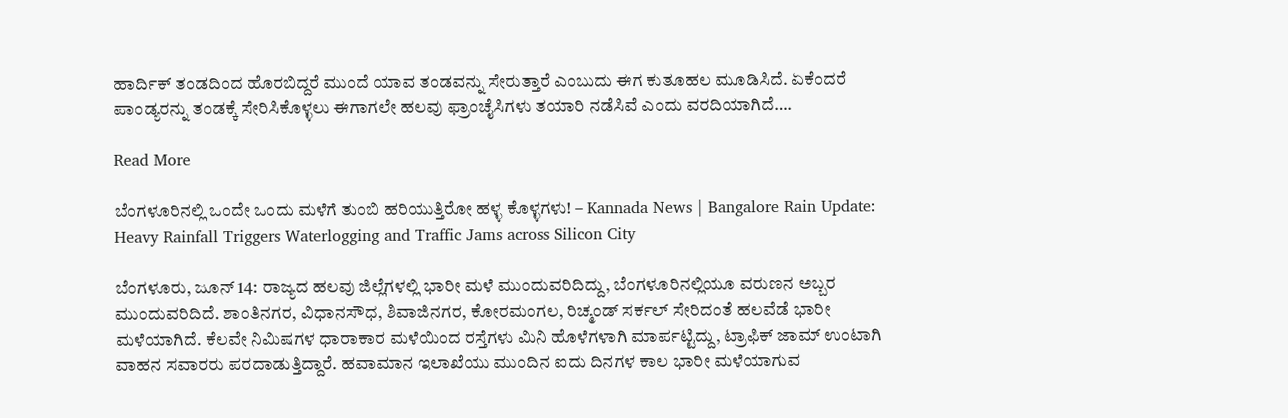ಹಾರ್ದಿಕ್ ತಂಡದಿಂದ ಹೊರಬಿದ್ದರೆ ಮುಂದೆ ಯಾವ ತಂಡವನ್ನು ಸೇರುತ್ತಾರೆ ಎಂಬುದು ಈಗ ಕುತೂಹಲ ಮೂಡಿಸಿದೆ. ಏಕೆಂದರೆ ಪಾಂಡ್ಯರನ್ನು ತಂಡಕ್ಕೆ ಸೇರಿಸಿಕೊಳ್ಳಲು ಈಗಾಗಲೇ ಹಲವು ಫ್ರಾಂಚೈಸಿಗಳು ತಯಾರಿ ನಡೆಸಿವೆ ಎಂದು ವರದಿಯಾಗಿದೆ….

Read More

ಬೆಂಗಳೂರಿನಲ್ಲಿ ಒಂದೇ ಒಂದು ಮಳೆಗೆ ತುಂಬಿ ಹರಿಯುತ್ತಿರೋ ಹಳ್ಳ ಕೊಳ್ಳಗಳು! – Kannada News | Bangalore Rain Update: Heavy Rainfall Triggers Waterlogging and Traffic Jams across Silicon City

ಬೆಂಗಳೂರು, ಜೂನ್ 14: ರಾಜ್ಯದ ಹಲವು ಜಿಲ್ಲೆಗಳಲ್ಲಿ ಭಾರೀ ಮಳೆ ಮುಂದುವರಿದಿದ್ದು, ಬೆಂಗಳೂರಿನಲ್ಲಿಯೂ ವರುಣನ ಅಬ್ಬರ ಮುಂದುವರಿದಿದೆ. ಶಾಂತಿನಗರ, ವಿಧಾನಸೌಧ, ಶಿವಾಜಿನಗರ, ಕೋರಮಂಗಲ, ರಿಚ್ಮಂಡ್ ಸರ್ಕಲ್ ಸೇರಿದಂತೆ ಹಲವೆಡೆ ಭಾರೀ ಮಳೆಯಾಗಿದೆ. ಕೆಲವೇ ನಿಮಿಷಗಳ ಧಾರಾಕಾರ ಮಳೆಯಿಂದ ರಸ್ತೆಗಳು ಮಿನಿ ಹೊಳೆಗಳಾಗಿ ಮಾರ್ಪಟ್ಟಿದ್ದು, ಟ್ರಾಫಿಕ್ ಜಾಮ್ ಉಂಟಾಗಿ ವಾಹನ ಸವಾರರು ಪರದಾಡುತ್ತಿದ್ದಾರೆ. ಹವಾಮಾನ ಇಲಾಖೆಯು ಮುಂದಿನ ಐದು ದಿನಗಳ ಕಾಲ ಭಾರೀ ಮಳೆಯಾಗುವ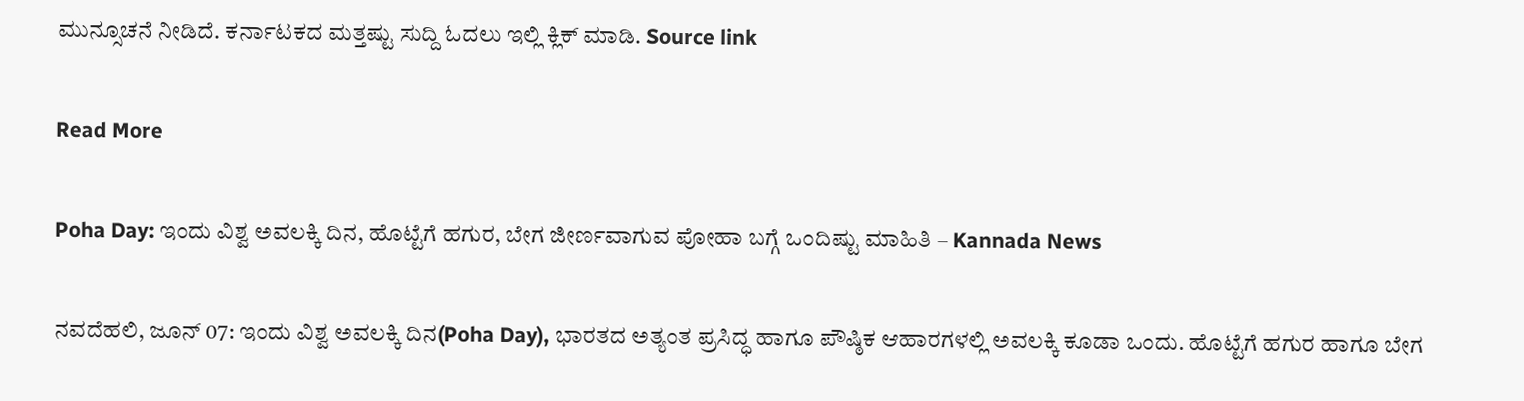ಮುನ್ಸೂಚನೆ ನೀಡಿದೆ. ಕರ್ನಾಟಕದ ಮತ್ತಷ್ಟು ಸುದ್ದಿ ಓದಲು ಇಲ್ಲಿ ಕ್ಲಿಕ್ ಮಾಡಿ. Source link

Read More

Poha Day: ಇಂದು ವಿಶ್ವ ಅವಲಕ್ಕಿ ದಿನ, ಹೊಟ್ಟೆಗೆ ಹಗುರ, ಬೇಗ ಜೀರ್ಣವಾಗುವ ಪೋಹಾ ಬಗ್ಗೆ ಒಂದಿಷ್ಟು ಮಾಹಿತಿ – Kannada News

ನವದೆಹಲಿ, ಜೂನ್ 07: ಇಂದು ವಿಶ್ವ ಅವಲಕ್ಕಿ ದಿನ(Poha Day), ಭಾರತದ ಅತ್ಯಂತ ಪ್ರಸಿದ್ಧ ಹಾಗೂ ಪೌಷ್ಠಿಕ ಆಹಾರಗಳಲ್ಲಿ ಅವಲಕ್ಕಿ ಕೂಡಾ ಒಂದು. ಹೊಟ್ಟೆಗೆ ಹಗುರ ಹಾಗೂ ಬೇಗ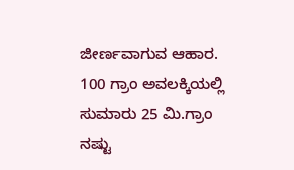ಜೀರ್ಣವಾಗುವ ಆಹಾರ. 100 ಗ್ರಾಂ ಅವಲಕ್ಕಿಯಲ್ಲಿ ಸುಮಾರು 25 ಮಿ.ಗ್ರಾಂ ನಷ್ಟು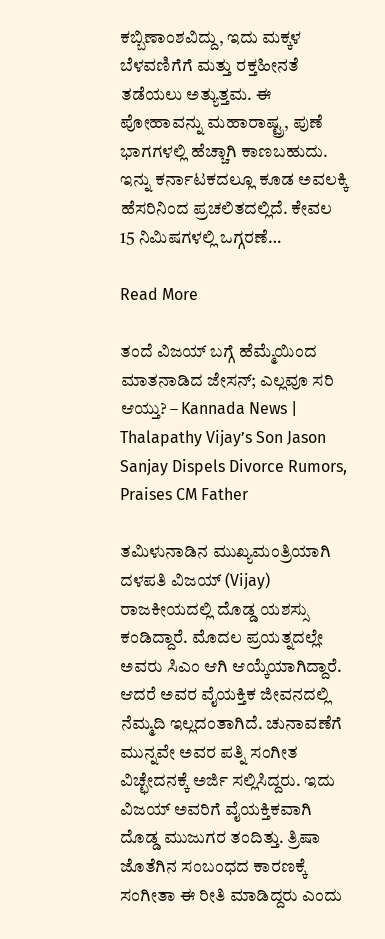ಕಬ್ಬಿಣಾಂಶವಿದ್ದು, ಇದು ಮಕ್ಕಳ ಬೆಳವಣಿಗೆಗೆ ಮತ್ತು ರಕ್ತಹೀನತೆ ತಡೆಯಲು ಅತ್ಯುತ್ತಮ. ಈ ಪೋಹಾವನ್ನು ಮಹಾರಾಷ್ಟ್ರ, ಪುಣೆ ಭಾಗಗಳಲ್ಲಿ ಹೆಚ್ಚಾಗಿ ಕಾಣಬಹುದು. ಇನ್ನು ಕರ್ನಾಟಕದಲ್ಲೂ ಕೂಡ ಅವಲಕ್ಕಿ ಹೆಸರಿನಿಂದ ಪ್ರಚಲಿತದಲ್ಲಿದೆ. ಕೇವಲ 15 ನಿಮಿಷಗಳಲ್ಲಿ ಒಗ್ಗರಣೆ…

Read More

ತಂದೆ ವಿಜಯ್ ಬಗ್ಗೆ ಹೆಮ್ಮೆಯಿಂದ ಮಾತನಾಡಿದ ಜೇಸನ್; ಎಲ್ಲವೂ ಸರಿ ಆಯ್ತು? – Kannada News | Thalapathy Vijay’s Son Jason Sanjay Dispels Divorce Rumors, Praises CM Father

ತಮಿಳುನಾಡಿನ ಮುಖ್ಯಮಂತ್ರಿಯಾಗಿ ದಳಪತಿ ವಿಜಯ್ (Vijay) ರಾಜಕೀಯದಲ್ಲಿ ದೊಡ್ಡ ಯಶಸ್ಸು ಕಂಡಿದ್ದಾರೆ. ಮೊದಲ ಪ್ರಯತ್ನದಲ್ಲೇ ಅವರು ಸಿಎಂ ಆಗಿ ಆಯ್ಕೆಯಾಗಿದ್ದಾರೆ. ಆದರೆ ಅವರ ವೈಯಕ್ತಿಕ ಜೀವನದಲ್ಲಿ ನೆಮ್ಮದಿ ಇಲ್ಲದಂತಾಗಿದೆ. ಚುನಾವಣೆಗೆ ಮುನ್ನವೇ ಅವರ ಪತ್ನಿ ಸಂಗೀತ ವಿಚ್ಛೇದನಕ್ಕೆ ಅರ್ಜಿ ಸಲ್ಲಿಸಿದ್ದರು. ಇದು ವಿಜಯ್ ಅವರಿಗೆ ವೈಯಕ್ತಿಕವಾಗಿ ದೊಡ್ಡ ಮುಜುಗರ ತಂದಿತ್ತು. ತ್ರಿಷಾ ಜೊತೆಗಿನ ಸಂಬಂಧದ ಕಾರಣಕ್ಕೆ ಸಂಗೀತಾ ಈ ರೀತಿ ಮಾಡಿದ್ದರು ಎಂದು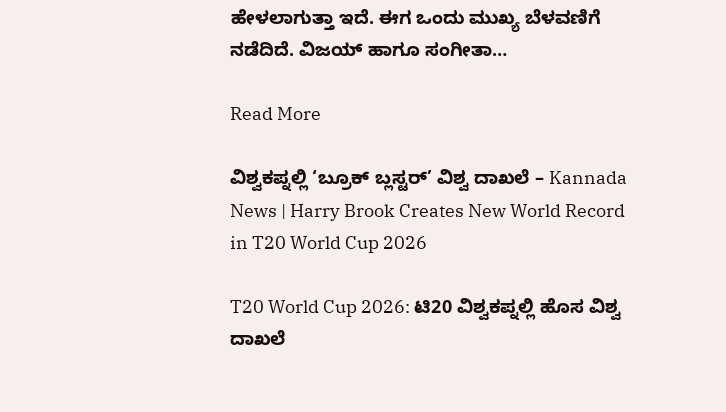ಹೇಳಲಾಗುತ್ತಾ ಇದೆ. ಈಗ ಒಂದು ಮುಖ್ಯ ಬೆಳವಣಿಗೆ ನಡೆದಿದೆ. ವಿಜಯ್ ಹಾಗೂ ಸಂಗೀತಾ…

Read More

ವಿಶ್ವಕಪ್ನಲ್ಲಿ ‘ಬ್ರೂಕ್ ಬ್ಲಸ್ಟರ್’ ವಿಶ್ವ ದಾಖಲೆ – Kannada News | Harry Brook Creates New World Record in T20 World Cup 2026

T20 World Cup 2026: ಟಿ20 ವಿಶ್ವಕಪ್ನಲ್ಲಿ ಹೊಸ ವಿಶ್ವ ದಾಖಲೆ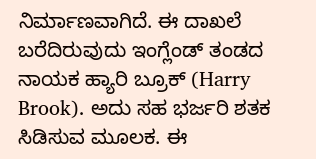ನಿರ್ಮಾಣವಾಗಿದೆ. ಈ ದಾಖಲೆ ಬರೆದಿರುವುದು ಇಂಗ್ಲೆಂಡ್ ತಂಡದ ನಾಯಕ ಹ್ಯಾರಿ ಬ್ರೂಕ್ (Harry Brook). ಅದು ಸಹ ಭರ್ಜರಿ ಶತಕ ಸಿಡಿಸುವ ಮೂಲಕ. ಈ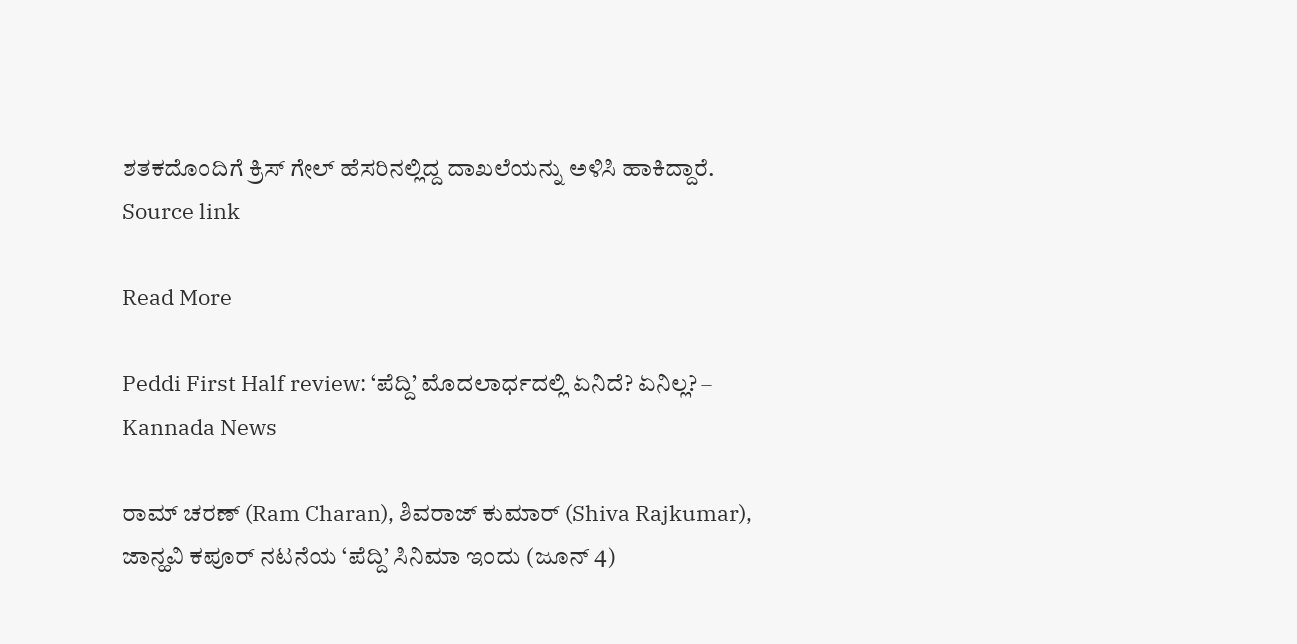ಶತಕದೊಂದಿಗೆ ಕ್ರಿಸ್ ಗೇಲ್ ಹೆಸರಿನಲ್ಲಿದ್ದ ದಾಖಲೆಯನ್ನು ಅಳಿಸಿ ಹಾಕಿದ್ದಾರೆ. Source link

Read More

Peddi First Half review: ‘ಪೆದ್ದಿ’ ಮೊದಲಾರ್ಧದಲ್ಲಿ ಏನಿದೆ? ಏನಿಲ್ಲ? – Kannada News

ರಾಮ್ ಚರಣ್ (Ram Charan), ಶಿವರಾಜ್ ಕುಮಾರ್ (Shiva Rajkumar), ಜಾನ್ಹವಿ ಕಪೂರ್ ನಟನೆಯ ‘ಪೆದ್ದಿ’ ಸಿನಿಮಾ ಇಂದು (ಜೂನ್ 4)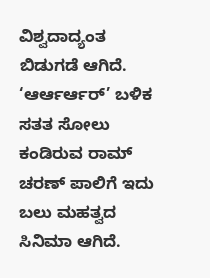ವಿಶ್ವದಾದ್ಯಂತ ಬಿಡುಗಡೆ ಆಗಿದೆ. ‘ಆರ್ಆರ್ಆರ್’ ಬಳಿಕ ಸತತ ಸೋಲು ಕಂಡಿರುವ ರಾಮ್ ಚರಣ್ ಪಾಲಿಗೆ ಇದು ಬಲು ಮಹತ್ವದ ಸಿನಿಮಾ ಆಗಿದೆ.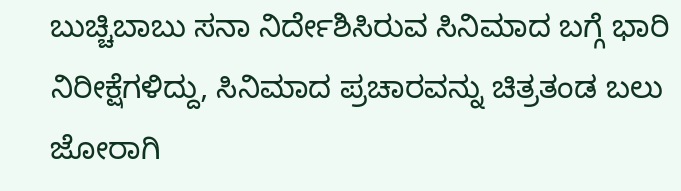ಬುಚ್ಚಿಬಾಬು ಸನಾ ನಿರ್ದೇಶಿಸಿರುವ ಸಿನಿಮಾದ ಬಗ್ಗೆ ಭಾರಿ ನಿರೀಕ್ಷೆಗಳಿದ್ದು, ಸಿನಿಮಾದ ಪ್ರಚಾರವನ್ನು ಚಿತ್ರತಂಡ ಬಲು ಜೋರಾಗಿ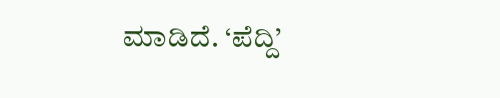ಮಾಡಿದೆ. ‘ಪೆದ್ದಿ’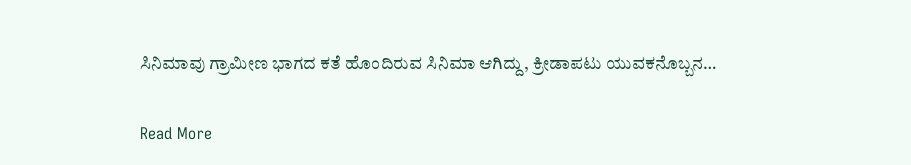ಸಿನಿಮಾವು ಗ್ರಾಮೀಣ ಭಾಗದ ಕತೆ ಹೊಂದಿರುವ ಸಿನಿಮಾ ಆಗಿದ್ದು, ಕ್ರೀಡಾಪಟು ಯುವಕನೊಬ್ಬನ…

Read More